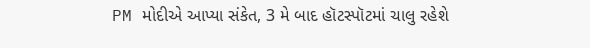PM મોદીએ આપ્યા સંકેત, 3 મે બાદ હૉટસ્પૉટમાં ચાલુ રહેશે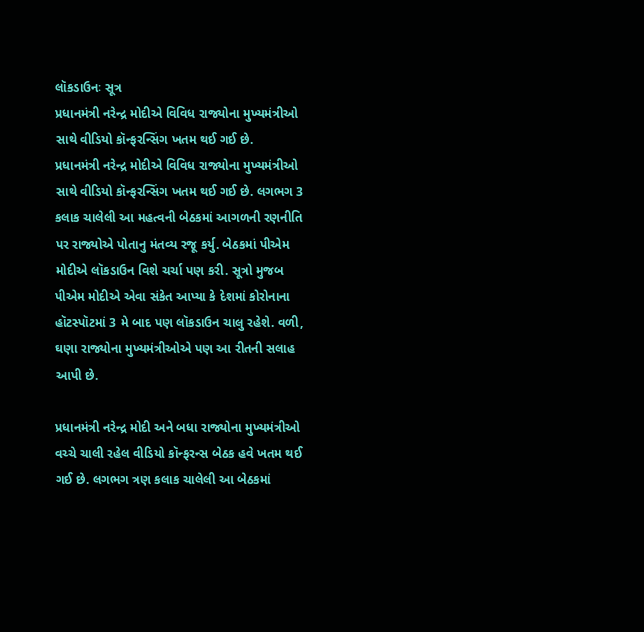લૉકડાઉનઃ સૂત્ર
પ્રધાનમંત્રી નરેન્દ્ર મોદીએ વિવિધ રાજ્યોના મુખ્યમંત્રીઓ સાથે વીડિયો કૉન્ફરન્સિંગ ખતમ થઈ ગઈ છે.
પ્રધાનમંત્રી નરેન્દ્ર મોદીએ વિવિધ રાજ્યોના મુખ્યમંત્રીઓ સાથે વીડિયો કૉન્ફરન્સિંગ ખતમ થઈ ગઈ છે. લગભગ 3 કલાક ચાલેલી આ મહત્વની બેઠકમાં આગળની રણનીતિ પર રાજ્યોએ પોતાનુ મંતવ્ય રજૂ કર્યુ. બેઠકમાં પીએમ મોદીએ લૉકડાઉન વિશે ચર્ચા પણ કરી. સૂત્રો મુજબ પીએમ મોદીએ એવા સંકેત આપ્યા કે દેશમાં કોરોનાના હૉટસ્પૉટમાં 3 મે બાદ પણ લૉકડાઉન ચાલુ રહેશે. વળી, ઘણા રાજ્યોના મુખ્યમંત્રીઓએ પણ આ રીતની સલાહ આપી છે.

પ્રધાનમંત્રી નરેન્દ્ર મોદી અને બધા રાજ્યોના મુખ્યમંત્રીઓ વચ્ચે ચાલી રહેલ વીડિયો કૉન્ફરન્સ બેઠક હવે ખતમ થઈ ગઈ છે. લગભગ ત્રણ કલાક ચાલેલી આ બેઠકમાં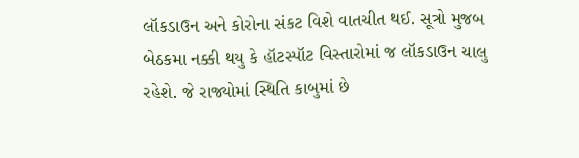લૉકડાઉન અને કોરોના સંકટ વિશે વાતચીત થઈ. સૂત્રો મુજબ બેઠકમા નક્કી થયુ કે હૉટસ્પૉટ વિસ્તારોમાં જ લૉકડાઉન ચાલુ રહેશે. જે રાજ્યોમાં સ્થિતિ કાબુમાં છે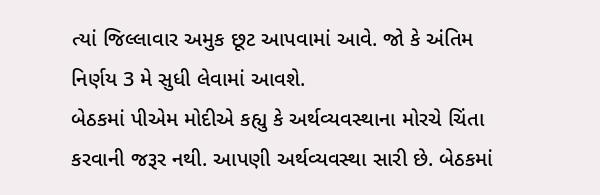ત્યાં જિલ્લાવાર અમુક છૂટ આપવામાં આવે. જો કે અંતિમ નિર્ણય 3 મે સુધી લેવામાં આવશે.
બેઠકમાં પીએમ મોદીએ કહ્યુ કે અર્થવ્યવસ્થાના મોરચે ચિંતા કરવાની જરૂર નથી. આપણી અર્થવ્યવસ્થા સારી છે. બેઠકમાં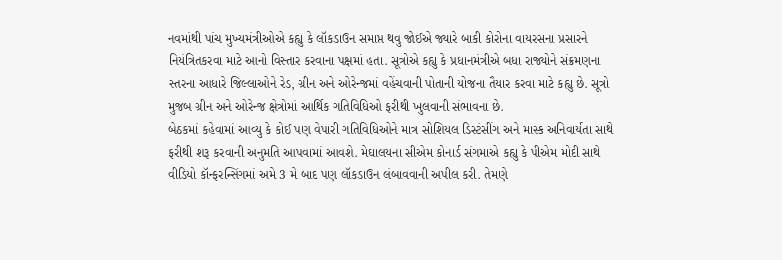નવમાંથી પાંચ મુખ્યમંત્રીઓએ કહ્યુ કે લૉકડાઉન સમાપ્ત થવુ જોઈએ જ્યારે બાકી કોરોના વાયરસના પ્રસારને નિયંત્રિતકરવા માટે આનો વિસ્તાર કરવાના પક્ષમાં હતા. સૂત્રોએ કહ્યુ કે પ્રધાનમંત્રીએ બધા રાજ્યોને સંક્રમણના સ્તરના આધારે જિલ્લાઓને રેડ, ગ્રીન અને ઓરેન્જમાં વહેંચવાની પોતાની યોજના તૈયાર કરવા માટે કહ્યુ છે. સૂત્રો મુજબ ગ્રીન અને ઓરેન્જ ક્ષેત્રોમાં આર્થિક ગતિવિધિઓ ફરીથી ખુલવાની સંભાવના છે.
બેઠકમાં કહેવામાં આવ્યુ કે કોઈ પણ વેપારી ગતિવિધિઓને માત્ર સોશિયલ ડિસ્ટંસીંગ અને માસ્ક અનિવાર્યતા સાથે ફરીથી શરૂ કરવાની અનુમતિ આપવામાં આવશે. મેઘાલયના સીએમ કોનાર્ડ સંગમાએ કહ્યુ કે પીએમ મોદી સાથે વીડિયો કૉન્ફરન્સિંગમાં અમે 3 મે બાદ પણ લૉકડાઉન લંબાવવાની અપીલ કરી. તેમણે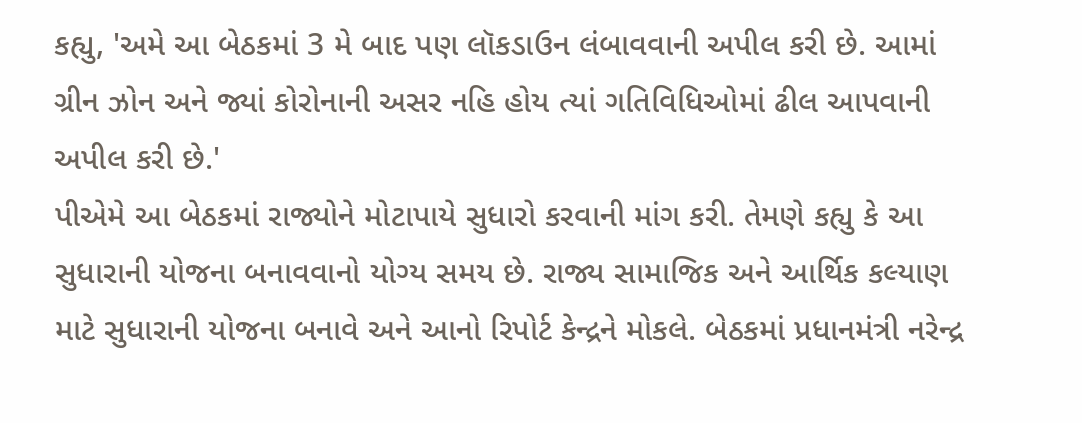કહ્યુ, 'અમે આ બેઠકમાં 3 મે બાદ પણ લૉકડાઉન લંબાવવાની અપીલ કરી છે. આમાં ગ્રીન ઝોન અને જ્યાં કોરોનાની અસર નહિ હોય ત્યાં ગતિવિધિઓમાં ઢીલ આપવાની અપીલ કરી છે.'
પીએમે આ બેઠકમાં રાજ્યોને મોટાપાયે સુધારો કરવાની માંગ કરી. તેમણે કહ્યુ કે આ સુધારાની યોજના બનાવવાનો યોગ્ય સમય છે. રાજ્ય સામાજિક અને આર્થિક કલ્યાણ માટે સુધારાની યોજના બનાવે અને આનો રિપોર્ટ કેન્દ્રને મોકલે. બેઠકમાં પ્રધાનમંત્રી નરેન્દ્ર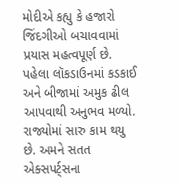મોદીએ કહ્યુ કે હજારો જિંદગીઓ બચાવવામાં પ્રયાસ મહત્વપૂર્ણ છે. પહેલા લૉકડાઉનમાં કડકાઈ અને બીજામાં અમુક ઢીલ આપવાથી અનુભવ મળ્યો. રાજ્યોમાં સારુ કામ થયુ છે. અમને સતત એક્સપર્ટ્સના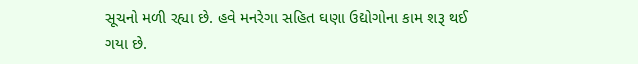સૂચનો મળી રહ્યા છે. હવે મનરેગા સહિત ઘણા ઉદ્યોગોના કામ શરૂ થઈ ગયા છે.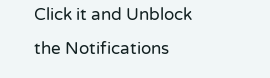Click it and Unblock the Notifications